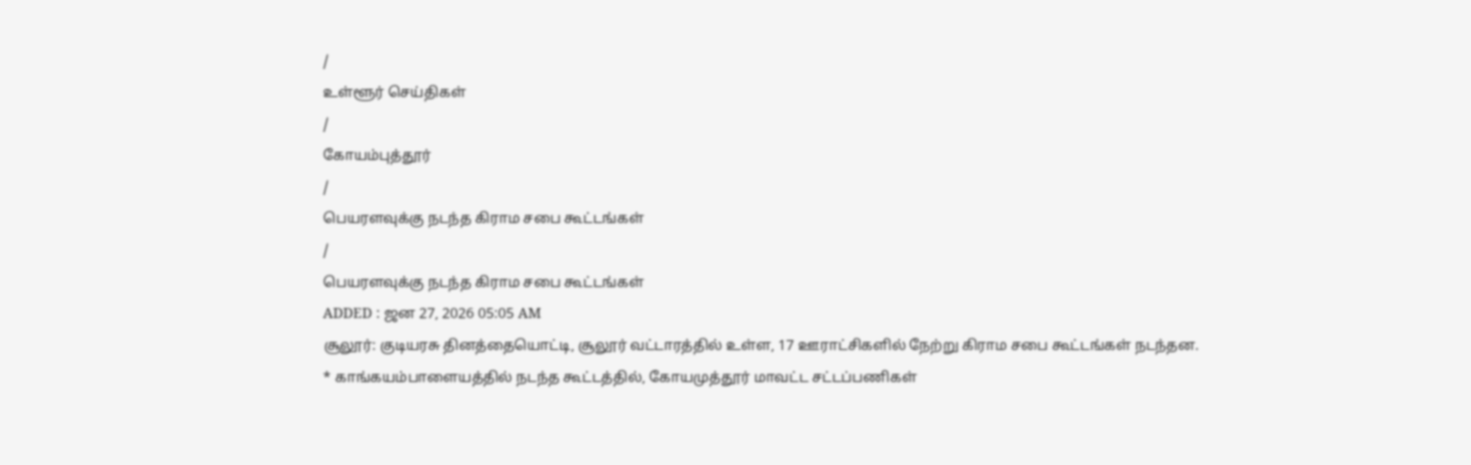/
உள்ளூர் செய்திகள்
/
கோயம்புத்தூர்
/
பெயரளவுக்கு நடந்த கிராம சபை கூட்டங்கள்
/
பெயரளவுக்கு நடந்த கிராம சபை கூட்டங்கள்
ADDED : ஜன 27, 2026 05:05 AM
சூலூர்: குடியரசு தினத்தையொட்டி, சூலூர் வட்டாரத்தில் உள்ள, 17 ஊராட்சிகளில் நேற்று கிராம சபை கூட்டங்கள் நடந்தன.
* காங்கயம்பாளையத்தில் நடந்த கூட்டத்தில், கோயமுத்தூர் மாவட்ட சட்டப்பணிகள்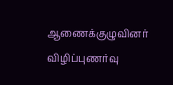ஆணைக்குழுவினர் விழிப்புணர்வு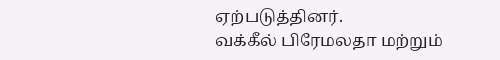ஏற்படுத்தினர்.
வக்கீல் பிரேமலதா மற்றும்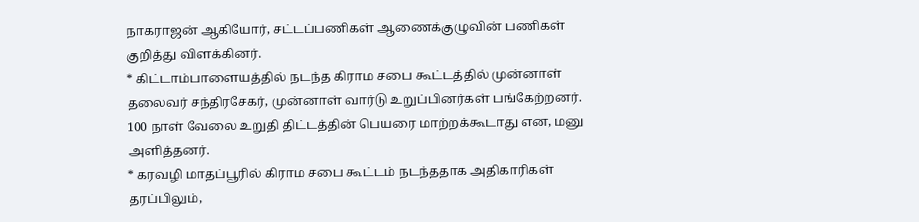நாகராஜன் ஆகியோர், சட்டப்பணிகள் ஆணைக்குழுவின் பணிகள் குறித்து விளக்கினர்.
* கிட்டாம்பாளையத்தில் நடந்த கிராம சபை கூட்டத்தில் முன்னாள் தலைவர் சந்திரசேகர், முன்னாள் வார்டு உறுப்பினர்கள் பங்கேற்றனர். 100 நாள் வேலை உறுதி திட்டத்தின் பெயரை மாற்றக்கூடாது என, மனு அளித்தனர்.
* கரவழி மாதப்பூரில் கிராம சபை கூட்டம் நடந்ததாக அதிகாரிகள் தரப்பிலும்,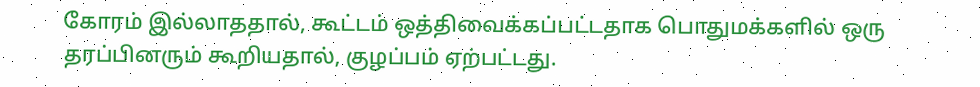கோரம் இல்லாததால், கூட்டம் ஒத்திவைக்கப்பட்டதாக பொதுமக்களில் ஒரு தரப்பினரும் கூறியதால், குழப்பம் ஏற்பட்டது.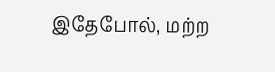இதேபோல், மற்ற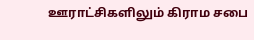ஊராட்சிகளிலும் கிராம சபை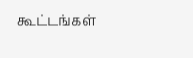கூட்டங்கள்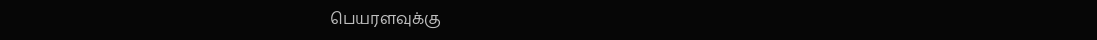பெயரளவுக்கு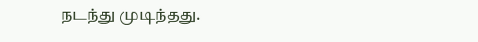நடந்து முடிந்தது.